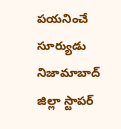పయనించే సూర్యుడు నిజామాబాద్ జిల్లా స్టాపర్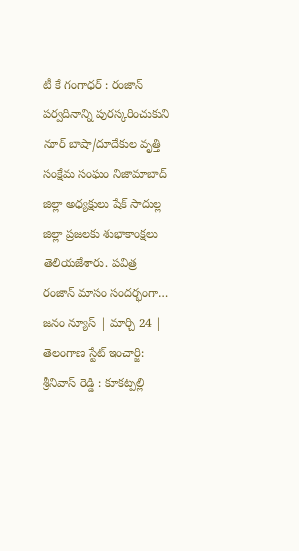టీ కే గంగాధర్ : రంజాన్ పర్వదినాన్ని పురస్కరించుకుని నూర్ బాషా/దూదేకుల వృత్తి సంక్షేమ సంఘం నిజామాబాద్ జిల్లా అధ్యక్షులు షేక్ సాదుల్ల జిల్లా ప్రజలకు శుభాకాంక్షలు తెలియజేశారు. పవిత్ర రంజాన్ మాసం సందర్భంగా…
జనం న్యూస్ | మార్చి 24 | తెలంగాణ స్టేట్ ఇంచార్జి: శ్రీనివాస్ రెడ్డి : కూకట్పల్లి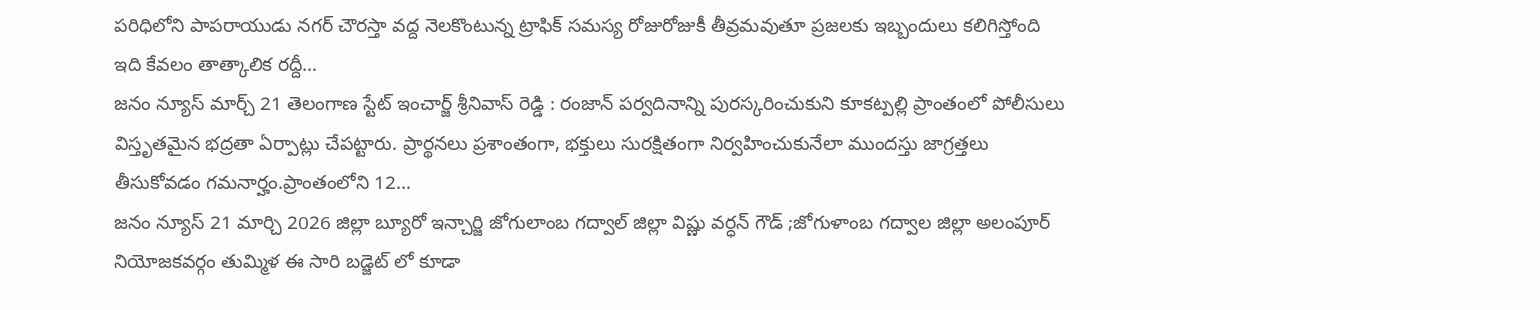పరిధిలోని పాపరాయుడు నగర్ చౌరస్తా వద్ద నెలకొంటున్న ట్రాఫిక్ సమస్య రోజురోజుకీ తీవ్రమవుతూ ప్రజలకు ఇబ్బందులు కలిగిస్తోంది ఇది కేవలం తాత్కాలిక రద్దీ…
జనం న్యూస్ మార్చ్ 21 తెలంగాణ స్టేట్ ఇంచార్జ్ శ్రీనివాస్ రెడ్డి : రంజాన్ పర్వదినాన్ని పురస్కరించుకుని కూకట్పల్లి ప్రాంతంలో పోలీసులు విస్తృతమైన భద్రతా ఏర్పాట్లు చేపట్టారు. ప్రార్థనలు ప్రశాంతంగా, భక్తులు సురక్షితంగా నిర్వహించుకునేలా ముందస్తు జాగ్రత్తలు తీసుకోవడం గమనార్హం.ప్రాంతంలోని 12…
జనం న్యూస్ 21 మార్చి 2026 జిల్లా బ్యూరో ఇన్చార్జి జోగులాంబ గద్వాల్ జిల్లా విష్ణు వర్ధన్ గౌడ్ ;జోగుళాంబ గద్వాల జిల్లా అలంపూర్ నియోజకవర్గం తుమ్మిళ ఈ సారి బడ్జెట్ లో కూడా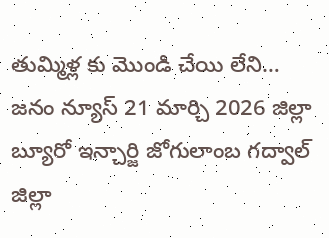తుమ్మిళ్ల కు మొండి చేయి లేని…
జనం న్యూస్ 21 మార్చి 2026 జిల్లా బ్యూరో ఇన్చార్జి జోగులాంబ గద్వాల్ జిల్లా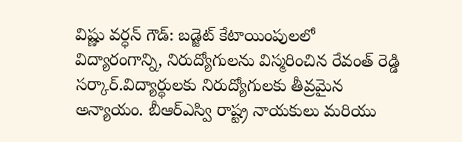విష్ణు వర్ధన్ గౌడ్: బడ్జెట్ కేటాయింపులలో విద్యారంగాన్ని, నిరుద్యోగులను విస్మరించిన రేవంత్ రెడ్డి సర్కార్.విద్యార్థులకు నిరుద్యోగులకు తీవ్రమైన అన్యాయం. బీఆర్ఎస్వి రాష్ట్ర నాయకులు మరియు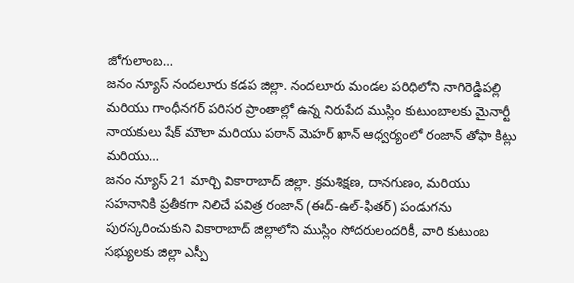జోగులాంబ…
జనం న్యూస్ నందలూరు కడప జిల్లా. నందలూరు మండల పరిధిలోని నాగిరెడ్డిపల్లి మరియు గాంధీనగర్ పరిసర ప్రాంతాల్లో ఉన్న నిరుపేద ముస్లిం కుటుంబాలకు మైనార్టీ నాయకులు షేక్ మౌలా మరియు పఠాన్ మెహర్ ఖాన్ ఆధ్వర్యంలో రంజాన్ తోఫా కిట్లు మరియు…
జనం న్యూస్ 21 మార్చి వికారాబాద్ జిల్లా. క్రమశిక్షణ, దానగుణం, మరియు సహనానికి ప్రతీకగా నిలిచే పవిత్ర రంజాన్ (ఈద్-ఉల్-ఫితర్) పండుగను పురస్కరించుకుని వికారాబాద్ జిల్లాలోని ముస్లిం సోదరులందరికీ, వారి కుటుంబ సభ్యులకు జిల్లా ఎస్పీ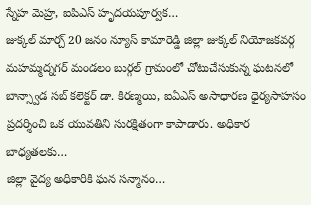స్నేహ మెహ్ర, ఐపిఎస్ హృదయపూర్వక…
జుక్కల్ మార్చ్ 20 జనం న్యూస్ కామారెడ్డి జిల్లా జుక్కల్ నియోజకవర్గ మహమ్మద్నగర్ మండలం బుర్గల్ గ్రామంలో చోటుచేసుకున్న ఘటనలో బాన్స్వాడ సబ్ కలెక్టర్ డా. కిరణ్మయి, ఐఏఎస్ అసాధారణ ధైర్యసాహసం ప్రదర్శించి ఒక యువతిని సురక్షితంగా కాపాడారు. అధికార బాధ్యతలకు…
జిల్లా వైద్య అధికారికి ఘన సన్మానం…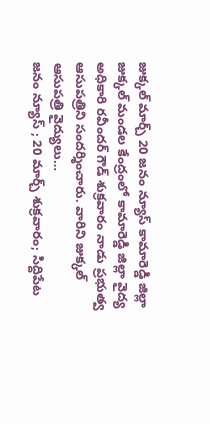జుక్కల్ మార్చ్ 20 జనం న్యూస్ కామారెడ్డి జిల్లా జుక్కల్ మండల కేంద్రంలో కామారెడ్డి జిల్లా వైద్య అధికారి రవీందర్ గౌడ్ శుక్రవారం నాడు ప్రభుత్వ ఆసుపత్రిని సందర్శించారు. వారిని జుక్కల్ ఆసుపత్రి వైద్యులు…
జనం న్యూస్ ; 20 మార్చ్ శుక్రవారం; సిద్దిపేట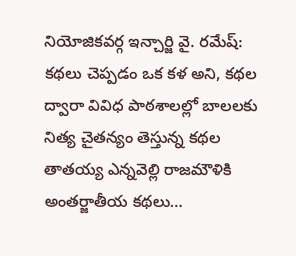నియోజికవర్గ ఇన్చార్జి వై. రమేష్: కథలు చెప్పడం ఒక కళ అని, కథల ద్వారా వివిధ పాఠశాలల్లో బాలలకు నిత్య చైతన్యం తెస్తున్న కథల తాతయ్య ఎన్నవెల్లి రాజమౌళికి అంతర్జాతీయ కథలు…